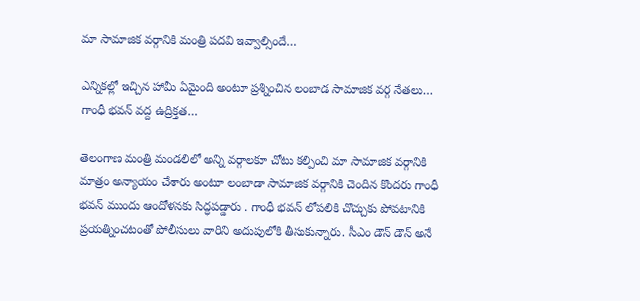మా సామాజిక వర్గానికి మంత్రి పదవి ఇవ్వాల్సిందే…

ఎన్నికల్లో ఇచ్చిన హామీ ఏమైంది అంటూ ప్రశ్నించిన లంబాడ సామాజిక వర్గ నేతలు… గాంధీ భవన్ వద్ద ఉద్రిక్తత…

తెలంగాణ మంత్రి మండలిలో అన్ని వర్గాలకూ చోటు కల్పించి మా సామాజిక వర్గానికి మాత్రం అన్యాయం చేశారు అంటూ లంబాడా సామాజిక వర్గానికి చెందిన కొందరు గాంధీ భవన్ ముందు ఆందోళనకు సిద్ధపడ్డారు . గాంధీ భవన్ లోపలికి చొచ్చుకు పోవటానికి ప్రయత్నించటంతో పోలీసులు వారిని అదుపులోకి తీసుకున్నారు. సీఎం డౌన్ డౌన్ అనే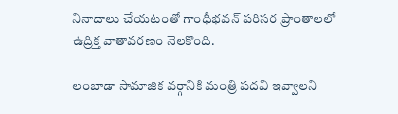నినాదాలు చేయటంతో గాంధీభవన్ పరిసర ప్రాంతాలలో ఉద్రిక్త వాతావరణం నెలకొంది.

లంబాడా సామాజిక వర్గానికి మంత్రి పదవి ఇవ్వాలని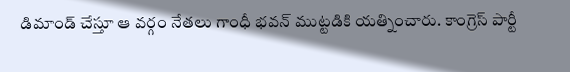డిమాండ్ చేస్తూ ఆ వర్గం నేతలు గాంధీ భవన్‌ ముట్టడికి యత్నించారు. కాంగ్రెస్ పార్టీ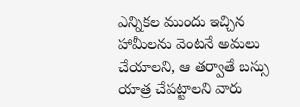ఎన్నికల ముందు ఇచ్చిన హామీలను వెంటనే అమలు చేయాలని, ఆ తర్వాతే బస్సు యాత్ర చేపట్టాలని వారు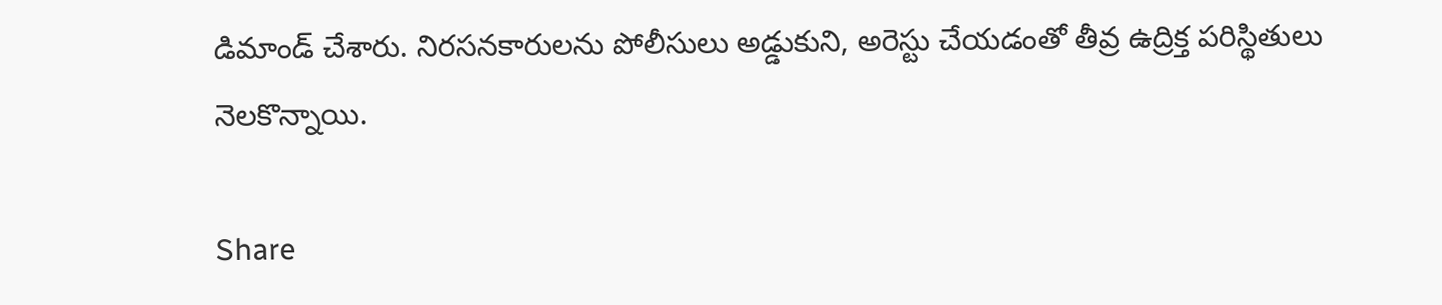డిమాండ్ చేశారు. నిరసనకారులను పోలీసులు అడ్డుకుని, అరెస్టు చేయడంతో తీవ్ర ఉద్రిక్త పరిస్థితులు నెలకొన్నాయి.

Share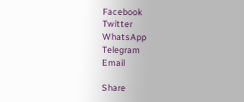Facebook
Twitter
WhatsApp
Telegram
Email

Share